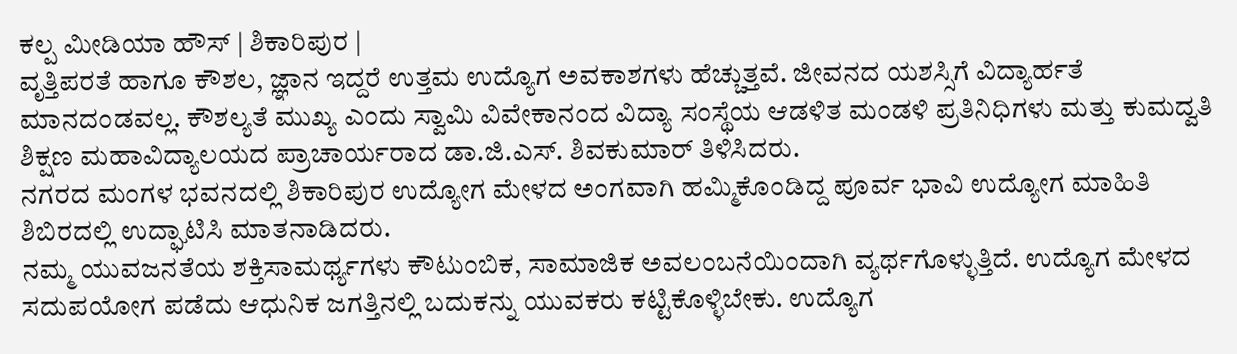ಕಲ್ಪ ಮೀಡಿಯಾ ಹೌಸ್ | ಶಿಕಾರಿಪುರ |
ವೃತ್ತಿಪರತೆ ಹಾಗೂ ಕೌಶಲ, ಜ್ಞಾನ ಇದ್ದರೆ ಉತ್ತಮ ಉದ್ಯೊಗ ಅವಕಾಶಗಳು ಹೆಚ್ಚುತ್ತವೆ. ಜೀವನದ ಯಶಸ್ಸಿಗೆ ವಿದ್ಯಾರ್ಹತೆ ಮಾನದಂಡವಲ್ಲ. ಕೌಶಲ್ಯತೆ ಮುಖ್ಯ ಎಂದು ಸ್ವಾಮಿ ವಿವೇಕಾನಂದ ವಿದ್ಯಾ ಸಂಸ್ಥೆಯ ಆಡಳಿತ ಮಂಡಳಿ ಪ್ರತಿನಿಧಿಗಳು ಮತ್ತು ಕುಮದ್ವತಿ ಶಿಕ್ಷಣ ಮಹಾವಿದ್ಯಾಲಯದ ಪ್ರಾಚಾರ್ಯರಾದ ಡಾ.ಜಿ.ಎಸ್. ಶಿವಕುಮಾರ್ ತಿಳಿಸಿದರು.
ನಗರದ ಮಂಗಳ ಭವನದಲ್ಲಿ ಶಿಕಾರಿಪುರ ಉದ್ಯೋಗ ಮೇಳದ ಅಂಗವಾಗಿ ಹಮ್ಮಿಕೊಂಡಿದ್ದ ಪೂರ್ವ ಭಾವಿ ಉದ್ಯೋಗ ಮಾಹಿತಿ ಶಿಬಿರದಲ್ಲಿ ಉದ್ಘಾಟಿಸಿ ಮಾತನಾಡಿದರು.
ನಮ್ಮ ಯುವಜನತೆಯ ಶಕ್ತಿಸಾಮರ್ಥ್ಯಗಳು ಕೌಟುಂಬಿಕ, ಸಾಮಾಜಿಕ ಅವಲಂಬನೆಯಿಂದಾಗಿ ವ್ಯರ್ಥಗೊಳ್ಳುತ್ತಿದೆ. ಉದ್ಯೊಗ ಮೇಳದ ಸದುಪಯೋಗ ಪಡೆದು ಆಧುನಿಕ ಜಗತ್ತಿನಲ್ಲಿ ಬದುಕನ್ನು ಯುವಕರು ಕಟ್ಟಿಕೊಳ್ಳಿಬೇಕು. ಉದ್ಯೊಗ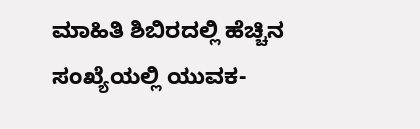ಮಾಹಿತಿ ಶಿಬಿರದಲ್ಲಿ ಹೆಚ್ಚಿನ ಸಂಖ್ಯೆಯಲ್ಲಿ ಯುವಕ-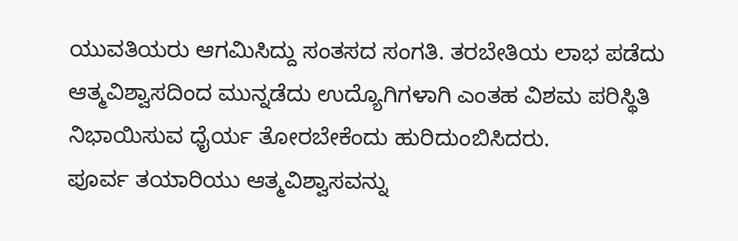ಯುವತಿಯರು ಆಗಮಿಸಿದ್ದು ಸಂತಸದ ಸಂಗತಿ. ತರಬೇತಿಯ ಲಾಭ ಪಡೆದು ಆತ್ಮವಿಶ್ವಾಸದಿಂದ ಮುನ್ನಡೆದು ಉದ್ಯೊಗಿಗಳಾಗಿ ಎಂತಹ ವಿಶಮ ಪರಿಸ್ಥಿತಿ ನಿಭಾಯಿಸುವ ಧೈರ್ಯ ತೋರಬೇಕೆಂದು ಹುರಿದುಂಬಿಸಿದರು.
ಪೂರ್ವ ತಯಾರಿಯು ಆತ್ಮವಿಶ್ವಾಸವನ್ನು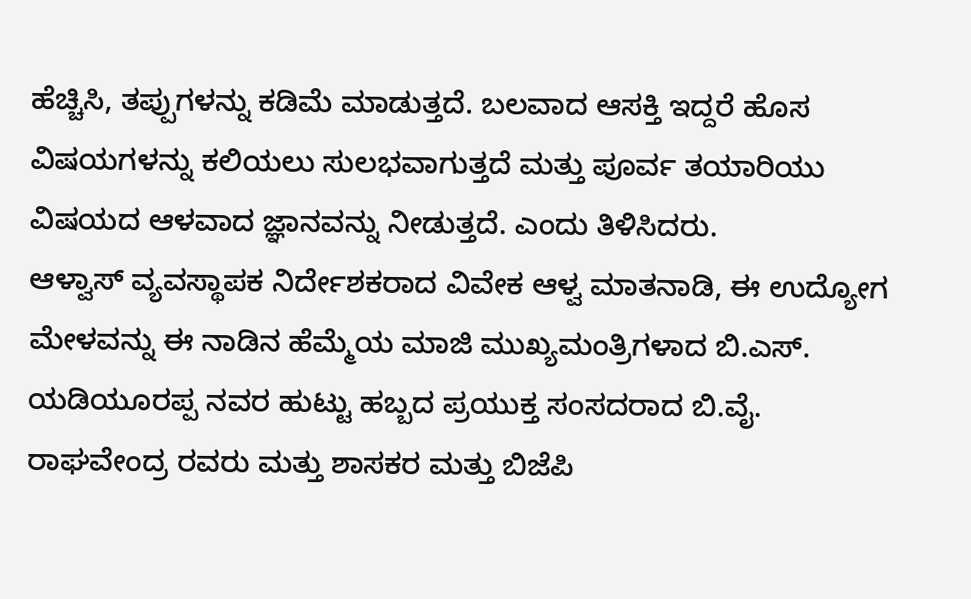ಹೆಚ್ಚಿಸಿ, ತಪ್ಪುಗಳನ್ನು ಕಡಿಮೆ ಮಾಡುತ್ತದೆ. ಬಲವಾದ ಆಸಕ್ತಿ ಇದ್ದರೆ ಹೊಸ ವಿಷಯಗಳನ್ನು ಕಲಿಯಲು ಸುಲಭವಾಗುತ್ತದೆ ಮತ್ತು ಪೂರ್ವ ತಯಾರಿಯು ವಿಷಯದ ಆಳವಾದ ಜ್ಞಾನವನ್ನು ನೀಡುತ್ತದೆ. ಎಂದು ತಿಳಿಸಿದರು.
ಆಳ್ವಾಸ್ ವ್ಯವಸ್ಥಾಪಕ ನಿರ್ದೇಶಕರಾದ ವಿವೇಕ ಆಳ್ವ ಮಾತನಾಡಿ, ಈ ಉದ್ಯೋಗ ಮೇಳವನ್ನು ಈ ನಾಡಿನ ಹೆಮ್ಮೆಯ ಮಾಜಿ ಮುಖ್ಯಮಂತ್ರಿಗಳಾದ ಬಿ.ಎಸ್. ಯಡಿಯೂರಪ್ಪ ನವರ ಹುಟ್ಟು ಹಬ್ಬದ ಪ್ರಯುಕ್ತ ಸಂಸದರಾದ ಬಿ.ವೈ. ರಾಘವೇಂದ್ರ ರವರು ಮತ್ತು ಶಾಸಕರ ಮತ್ತು ಬಿಜೆಪಿ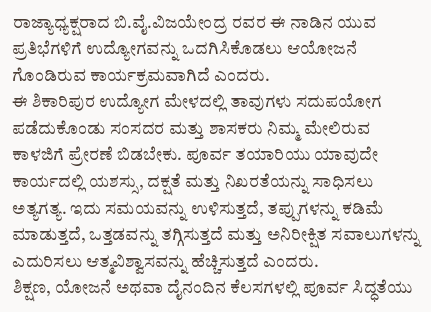ರಾಜ್ಯಾಧ್ಯಕ್ಷರಾದ ಬಿ.ವೈ.ವಿಜಯೇಂದ್ರ ರವರ ಈ ನಾಡಿನ ಯುವ ಪ್ರತಿಭೆಗಳಿಗೆ ಉದ್ಯೋಗವನ್ನು ಒದಗಿಸಿಕೊಡಲು ಆಯೋಜನೆ ಗೊಂಡಿರುವ ಕಾರ್ಯಕ್ರಮವಾಗಿದೆ ಎಂದರು.
ಈ ಶಿಕಾರಿಪುರ ಉದ್ಯೋಗ ಮೇಳದಲ್ಲಿ ತಾವುಗಳು ಸದುಪಯೋಗ ಪಡೆದುಕೊಂಡು ಸಂಸದರ ಮತ್ತು ಶಾಸಕರು ನಿಮ್ಮ ಮೇಲಿರುವ ಕಾಳಜಿಗೆ ಪ್ರೇರಣೆ ಬಿಡಬೇಕು. ಪೂರ್ವ ತಯಾರಿಯು ಯಾವುದೇ ಕಾರ್ಯದಲ್ಲಿ ಯಶಸ್ಸು, ದಕ್ಷತೆ ಮತ್ತು ನಿಖರತೆಯನ್ನು ಸಾಧಿಸಲು ಅತ್ಯಗತ್ಯ. ಇದು ಸಮಯವನ್ನು ಉಳಿಸುತ್ತದೆ, ತಪ್ಪುಗಳನ್ನು ಕಡಿಮೆ ಮಾಡುತ್ತದೆ, ಒತ್ತಡವನ್ನು ತಗ್ಗಿಸುತ್ತದೆ ಮತ್ತು ಅನಿರೀಕ್ಷಿತ ಸವಾಲುಗಳನ್ನು ಎದುರಿಸಲು ಆತ್ಮವಿಶ್ವಾಸವನ್ನು ಹೆಚ್ಚಿಸುತ್ತದೆ ಎಂದರು.
ಶಿಕ್ಷಣ, ಯೋಜನೆ ಅಥವಾ ದೈನಂದಿನ ಕೆಲಸಗಳಲ್ಲಿ ಪೂರ್ವ ಸಿದ್ಧತೆಯು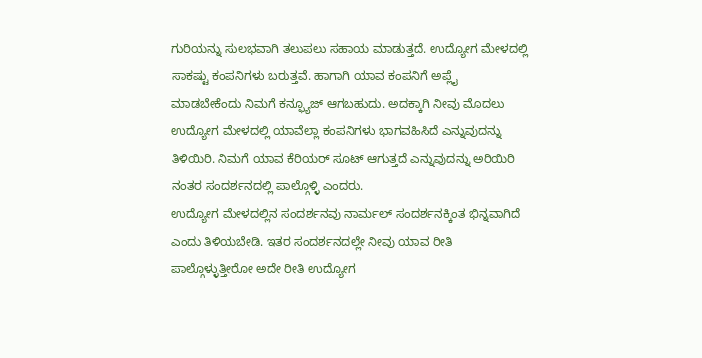ಗುರಿಯನ್ನು ಸುಲಭವಾಗಿ ತಲುಪಲು ಸಹಾಯ ಮಾಡುತ್ತದೆ. ಉದ್ಯೋಗ ಮೇಳದಲ್ಲಿ ಸಾಕಷ್ಟು ಕಂಪನಿಗಳು ಬರುತ್ತವೆ. ಹಾಗಾಗಿ ಯಾವ ಕಂಪನಿಗೆ ಅಪ್ಲೈ ಮಾಡಬೇಕೆಂದು ನಿಮಗೆ ಕನ್ಫ್ಯೂಜ್ ಆಗಬಹುದು. ಅದಕ್ಕಾಗಿ ನೀವು ಮೊದಲು ಉದ್ಯೋಗ ಮೇಳದಲ್ಲಿ ಯಾವೆಲ್ಲಾ ಕಂಪನಿಗಳು ಭಾಗವಹಿಸಿದೆ ಎನ್ನುವುದನ್ನು ತಿಳಿಯಿರಿ. ನಿಮಗೆ ಯಾವ ಕೆರಿಯರ್ ಸೂಟ್ ಆಗುತ್ತದೆ ಎನ್ನುವುದನ್ನು ಅರಿಯಿರಿ ನಂತರ ಸಂದರ್ಶನದಲ್ಲಿ ಪಾಲ್ಗೊಳ್ಳಿ ಎಂದರು.
ಉದ್ಯೋಗ ಮೇಳದಲ್ಲಿನ ಸಂದರ್ಶನವು ನಾರ್ಮಲ್ ಸಂದರ್ಶನಕ್ಕಿಂತ ಭಿನ್ನವಾಗಿದೆ ಎಂದು ತಿಳಿಯಬೇಡಿ. ಇತರ ಸಂದರ್ಶನದಲ್ಲೇ ನೀವು ಯಾವ ರೀತಿ ಪಾಲ್ಗೊಳ್ಳುತ್ತೀರೋ ಅದೇ ರೀತಿ ಉದ್ಯೋಗ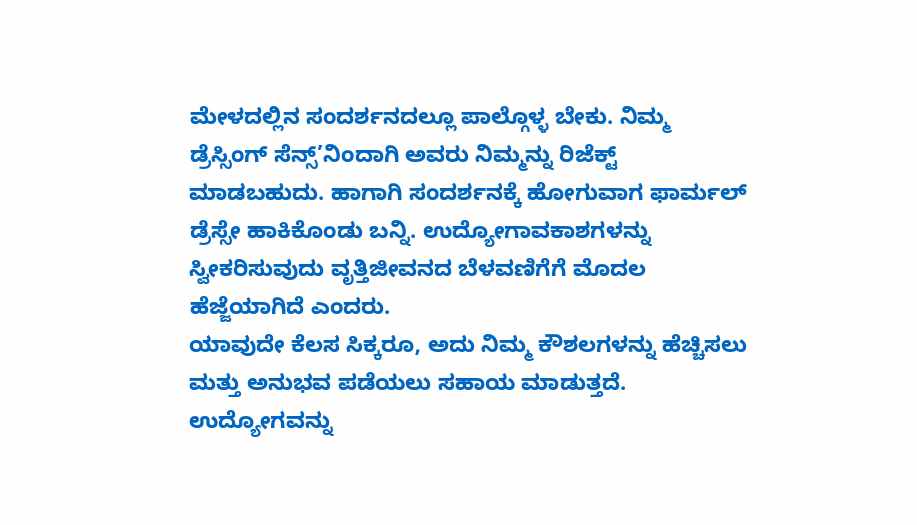ಮೇಳದಲ್ಲಿನ ಸಂದರ್ಶನದಲ್ಲೂ ಪಾಲ್ಗೊಳ್ಳ ಬೇಕು. ನಿಮ್ಮ ಡ್ರೆಸ್ಸಿಂಗ್ ಸೆನ್ಸ್’ನಿಂದಾಗಿ ಅವರು ನಿಮ್ಮನ್ನು ರಿಜೆಕ್ಟ್ ಮಾಡಬಹುದು. ಹಾಗಾಗಿ ಸಂದರ್ಶನಕ್ಕೆ ಹೋಗುವಾಗ ಫಾರ್ಮಲ್ ಡ್ರೆಸ್ಸೇ ಹಾಕಿಕೊಂಡು ಬನ್ನಿ. ಉದ್ಯೋಗಾವಕಾಶಗಳನ್ನು ಸ್ವೀಕರಿಸುವುದು ವೃತ್ತಿಜೀವನದ ಬೆಳವಣಿಗೆಗೆ ಮೊದಲ ಹೆಜ್ಜೆಯಾಗಿದೆ ಎಂದರು.
ಯಾವುದೇ ಕೆಲಸ ಸಿಕ್ಕರೂ, ಅದು ನಿಮ್ಮ ಕೌಶಲಗಳನ್ನು ಹೆಚ್ಚಿಸಲು ಮತ್ತು ಅನುಭವ ಪಡೆಯಲು ಸಹಾಯ ಮಾಡುತ್ತದೆ. ಉದ್ಯೋಗವನ್ನು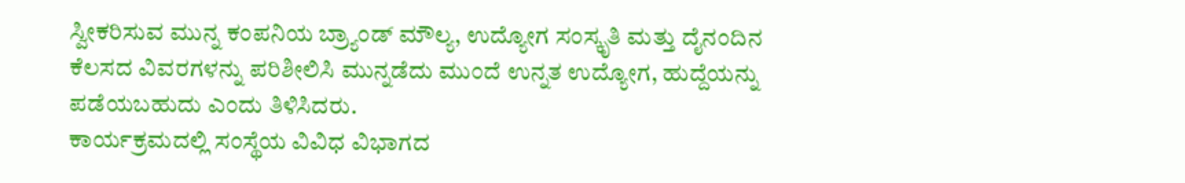ಸ್ವೀಕರಿಸುವ ಮುನ್ನ ಕಂಪನಿಯ ಬ್ರ್ಯಾಂಡ್ ಮೌಲ್ಯ, ಉದ್ಯೋಗ ಸಂಸ್ಕೃತಿ ಮತ್ತು ದೈನಂದಿನ ಕೆಲಸದ ವಿವರಗಳನ್ನು ಪರಿಶೀಲಿಸಿ ಮುನ್ನಡೆದು ಮುಂದೆ ಉನ್ನತ ಉದ್ಯೋಗ, ಹುದ್ದೆಯನ್ನು ಪಡೆಯಬಹುದು ಎಂದು ತಿಳಿಸಿದರು.
ಕಾರ್ಯಕ್ರಮದಲ್ಲಿ ಸಂಸ್ಥೆಯ ವಿವಿಧ ವಿಭಾಗದ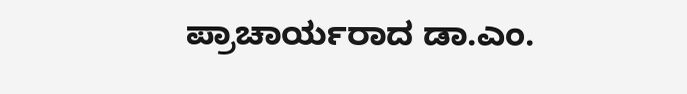ಪ್ರಾಚಾರ್ಯರಾದ ಡಾ.ಎಂ.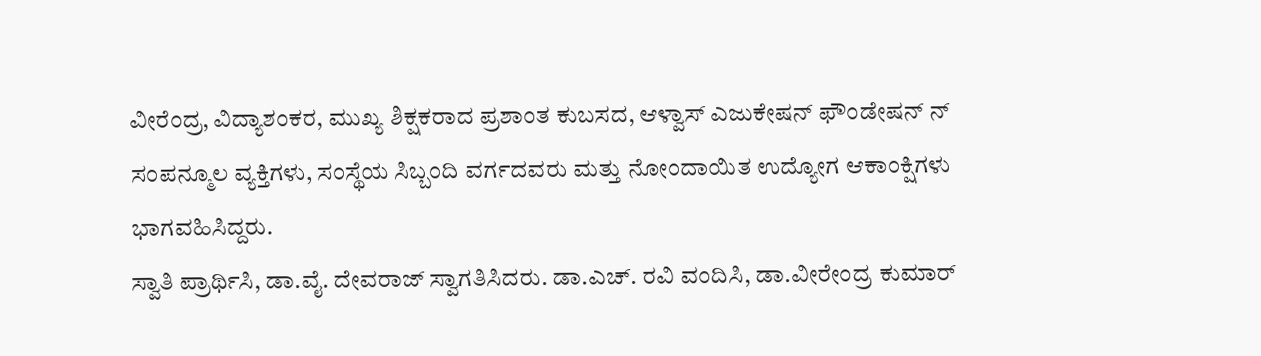ವೀರೆಂದ್ರ, ವಿದ್ಯಾಶಂಕರ, ಮುಖ್ಯ ಶಿಕ್ಷಕರಾದ ಪ್ರಶಾಂತ ಕುಬಸದ, ಆಳ್ವಾಸ್ ಎಜುಕೇಷನ್ ಫೌಂಡೇಷನ್ ನ್ ಸಂಪನ್ಮೂಲ ವ್ಯಕ್ತಿಗಳು, ಸಂಸ್ಥೆಯ ಸಿಬ್ಬಂದಿ ವರ್ಗದವರು ಮತ್ತು ನೋಂದಾಯಿತ ಉದ್ಯೋಗ ಆಕಾಂಕ್ಷಿಗಳು ಭಾಗವಹಿಸಿದ್ದರು.
ಸ್ವಾತಿ ಪ್ರಾರ್ಥಿಸಿ, ಡಾ.ವೈ. ದೇವರಾಜ್ ಸ್ವಾಗತಿಸಿದರು. ಡಾ.ಎಚ್. ರವಿ ವಂದಿಸಿ, ಡಾ.ವೀರೇಂದ್ರ ಕುಮಾರ್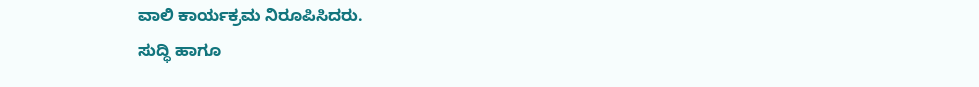ವಾಲಿ ಕಾರ್ಯಕ್ರಮ ನಿರೂಪಿಸಿದರು.
ಸುದ್ಧಿ ಹಾಗೂ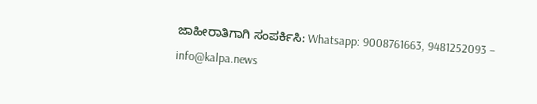ಜಾಹೀರಾತಿಗಾಗಿ ಸಂಪರ್ಕಿಸಿ: Whatsapp: 9008761663, 9481252093 – info@kalpa.news